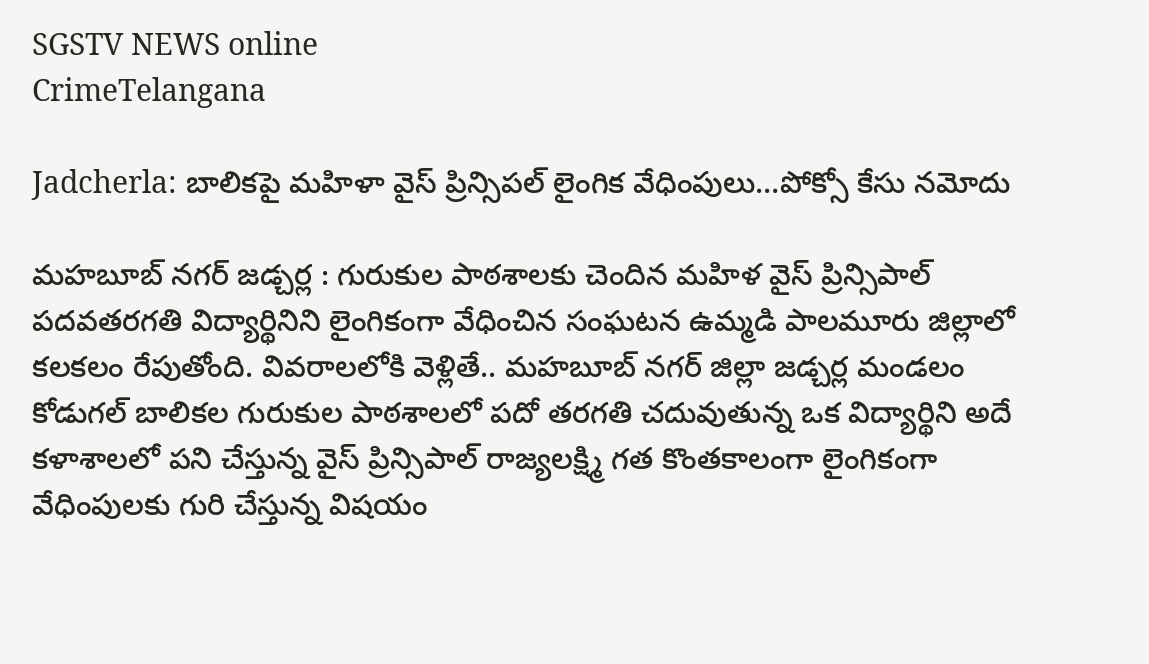SGSTV NEWS online
CrimeTelangana

Jadcherla: బాలికపై మహిళా వైస్ ప్రిన్సిపల్ లైంగిక వేధింపులు…పోక్సో కేసు నమోదు

మహబూబ్ నగర్ జడ్చర్ల : గురుకుల పాఠశాలకు చెందిన మహిళ వైస్ ప్రిన్సిపాల్ పదవతరగతి విద్యార్థినిని లైంగికంగా వేధించిన సంఘటన ఉమ్మడి పాలమూరు జిల్లాలో కలకలం రేపుతోంది. వివరాలలోకి వెళ్లితే.. మహబూబ్ నగర్ జిల్లా జడ్చర్ల మండలం కోడుగల్ బాలికల గురుకుల పాఠశాలలో పదో తరగతి చదువుతున్న ఒక విద్యార్థిని అదే కళాశాలలో పని చేస్తున్న వైస్ ప్రిన్సిపాల్ రాజ్యలక్ష్మి గత కొంతకాలంగా లైంగికంగా వేధింపులకు గురి చేస్తున్న విషయం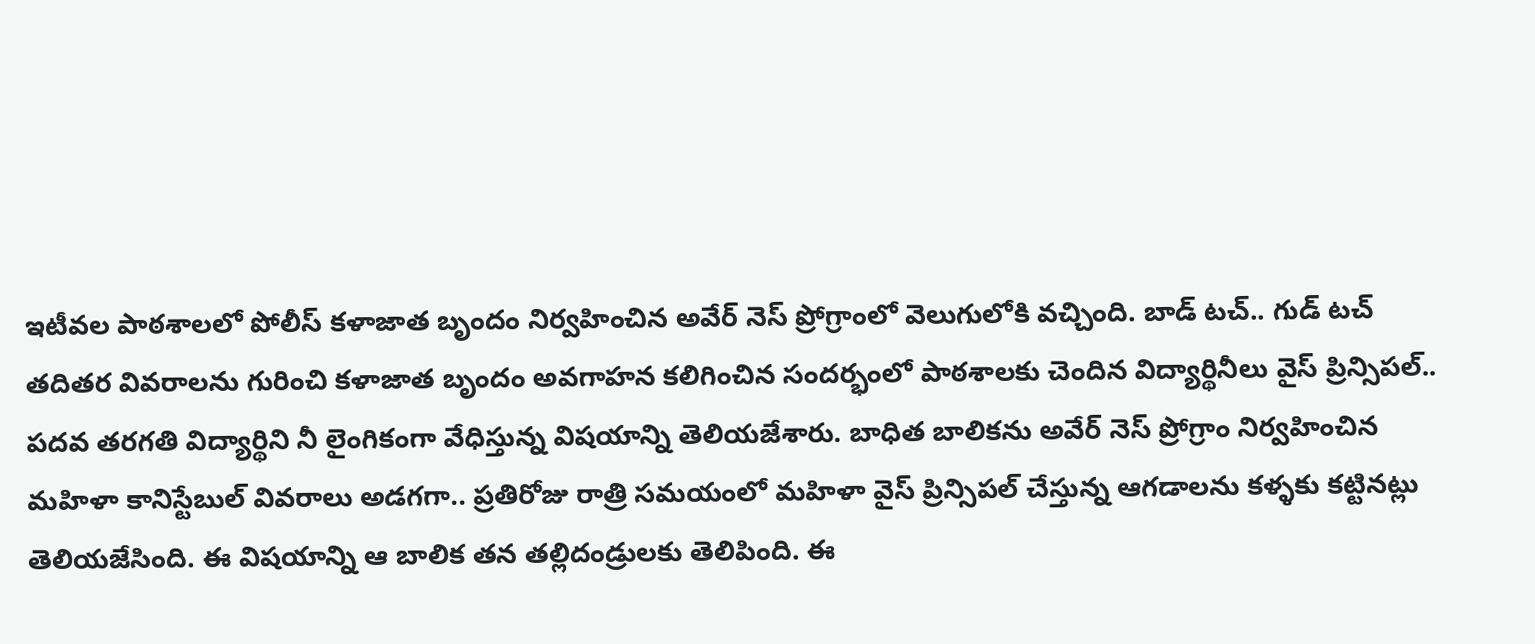ఇటీవల పాఠశాలలో పోలీస్ కళాజాత బృందం నిర్వహించిన అవేర్ నెస్ ప్రోగ్రాంలో వెలుగులోకి వచ్చింది. బాడ్ టచ్.. గుడ్ టచ్ తదితర వివరాలను గురించి కళాజాత బృందం అవగాహన కలిగించిన సందర్భంలో పాఠశాలకు చెందిన విద్యార్థినీలు వైస్ ప్రిన్సిపల్.. పదవ తరగతి విద్యార్థిని నీ లైంగికంగా వేధిస్తున్న విషయాన్ని తెలియజేశారు. బాధిత బాలికను అవేర్ నెస్ ప్రోగ్రాం నిర్వహించిన మహిళా కానిస్టేబుల్ వివరాలు అడగగా.. ప్రతిరోజు రాత్రి సమయంలో మహిళా వైస్ ప్రిన్సిపల్ చేస్తున్న ఆగడాలను కళ్ళకు కట్టినట్లు తెలియజేసింది. ఈ విషయాన్ని ఆ బాలిక తన తల్లిదండ్రులకు తెలిపింది. ఈ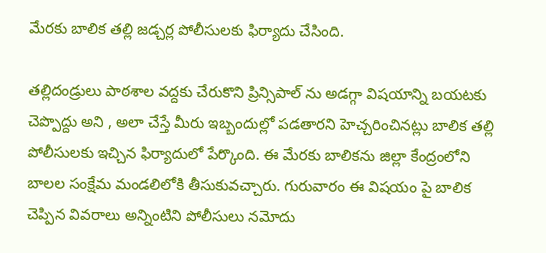మేరకు బాలిక తల్లి జడ్చర్ల పోలీసులకు ఫిర్యాదు చేసింది.

తల్లిదండ్రులు పాఠశాల వద్దకు చేరుకొని ప్రిన్సిపాల్ ను అడగ్గా విషయాన్ని బయటకు చెప్పొద్దు అని , అలా చేస్తే మీరు ఇబ్బందుల్లో పడతారని హెచ్చరించినట్లు బాలిక తల్లి పోలీసులకు ఇచ్చిన ఫిర్యాదులో పేర్కొంది. ఈ మేరకు బాలికను జిల్లా కేంద్రంలోని బాలల సంక్షేమ మండలిలోకి తీసుకువచ్చారు. గురువారం ఈ విషయం పై బాలిక చెప్పిన వివరాలు అన్నింటిని పోలీసులు నమోదు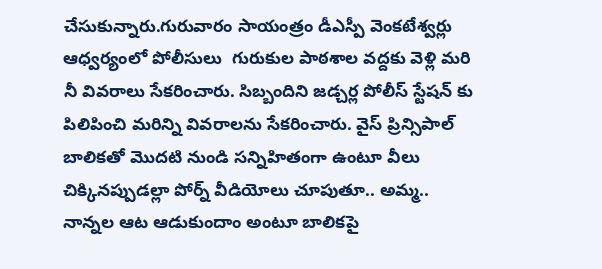చేసుకున్నారు.గురువారం సాయంత్రం డీఎస్పీ వెంకటేశ్వర్లు ఆధ్వర్యంలో పోలీసులు  గురుకుల పాఠశాల వద్దకు వెళ్లి మరి నీ వివరాలు సేకరించారు. సిబ్బందిని జడ్చర్ల పోలీస్ స్టేషన్ కు పిలిపించి మరిన్ని వివరాలను సేకరించారు. వైస్ ప్రిన్సిపాల్ బాలికతో మొదటి నుండి సన్నిహితంగా ఉంటూ వీలు చిక్కినప్పుడల్లా పోర్న్ వీడియోలు చూపుతూ.. అమ్మ.. నాన్నల ఆట ఆడుకుందాం అంటూ బాలికపై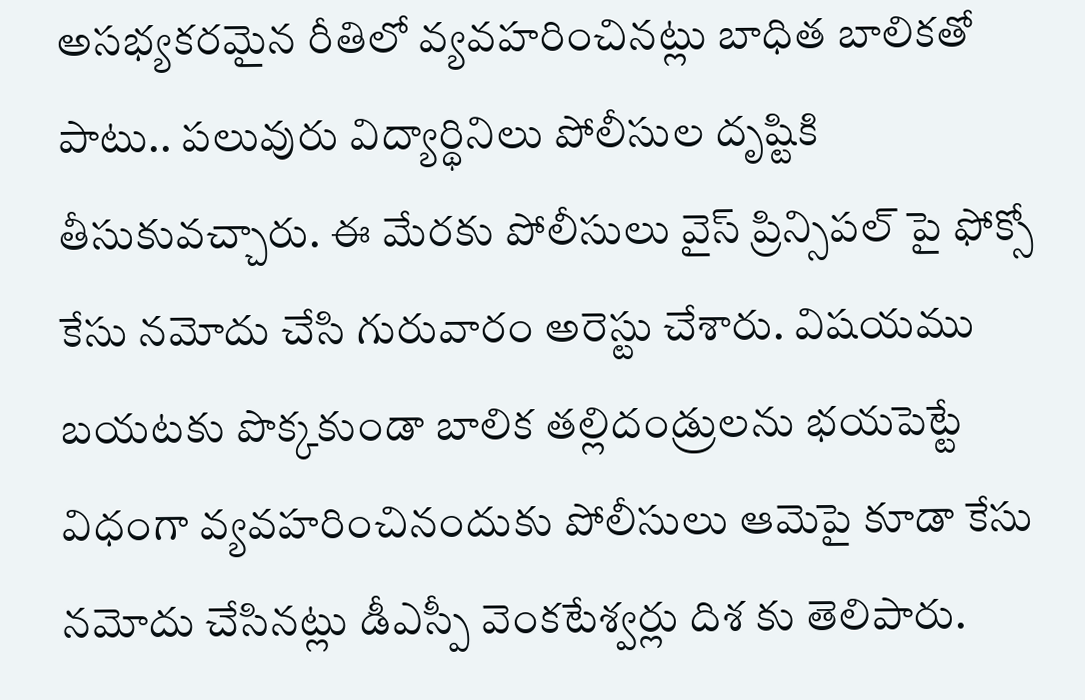అసభ్యకరమైన రీతిలో వ్యవహరించినట్లు బాధిత బాలికతో పాటు.. పలువురు విద్యార్థినిలు పోలీసుల దృష్టికి తీసుకువచ్చారు. ఈ మేరకు పోలీసులు వైస్ ప్రిన్సిపల్ పై ఫోక్సో కేసు నమోదు చేసి గురువారం అరెస్టు చేశారు. విషయము బయటకు పొక్క‌కుండా బాలిక తల్లిదండ్రులను భయపెట్టే విధంగా వ్యవహరించినందుకు పోలీసులు ఆమెపై కూడా కేసు నమోదు చేసినట్లు డీఎస్పీ వెంకటేశ్వర్లు దిశ కు తెలిపారు.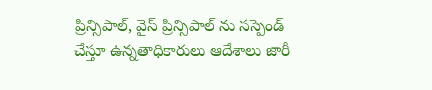ప్రిన్సిపాల్, వైస్ ప్రిన్సిపాల్ ను సస్పెండ్ చేస్తూ ఉన్నతాధికారులు ఆదేశాలు జారీ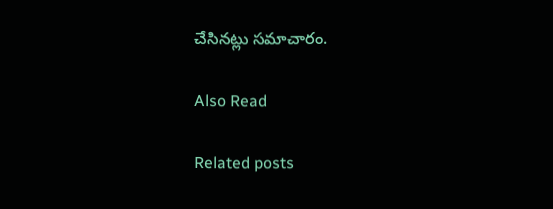చేసినట్లు సమాచారం.

Also Read

Related posts